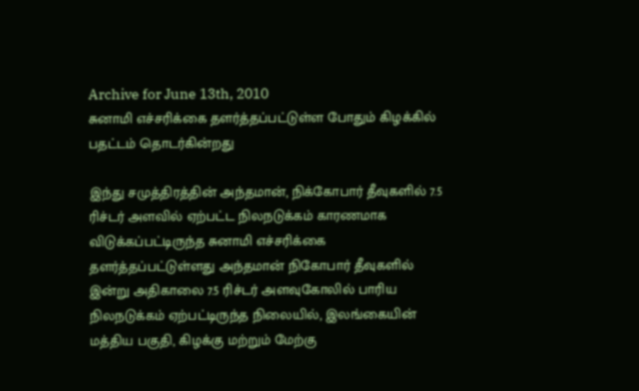Archive for June 13th, 2010
சுனாமி எச்சரிக்கை தளர்த்தப்பட்டுள்ள போதும் கிழக்கில் பதட்டம் தொடர்கின்றது

இந்து சமுத்திரத்தின் அந்தமான், நிக்கோபார் தீவுகளில் 7.5 ரிச்டர் அளவில் ஏற்பட்ட நிலநடுக்கம் காரணமாக விடுக்கப்பட்டிருந்த சுனாமி எச்சரிக்கை தளர்த்தப்பட்டுள்ளது அந்தமான் நிகோபார் தீவுகளில் இன்று அதிகாலை 7.5 ரிச்டர் அளவுகோலில் பாரிய நிலநடுக்கம் ஏற்பட்டிருந்த நிலையில், இலங்கையின் மத்திய பகுதி, கிழக்கு மற்றும் மேற்கு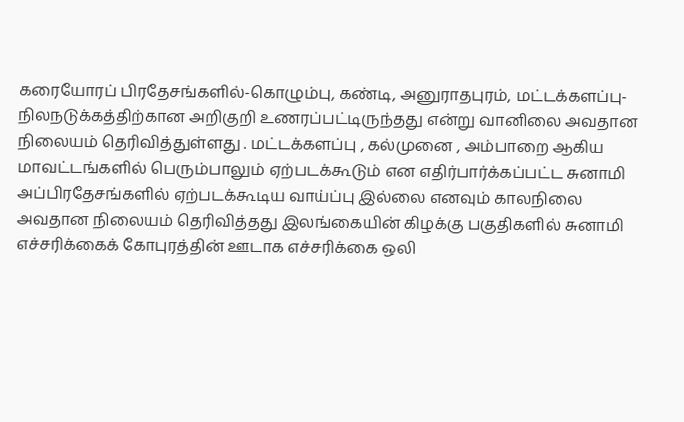கரையோரப் பிரதேசங்களில்-கொழும்பு, கண்டி, அனுராதபுரம், மட்டக்களப்பு- நிலநடுக்கத்திற்கான அறிகுறி உணரப்பட்டிருந்தது என்று வானிலை அவதான நிலையம் தெரிவித்துள்ளது . மட்டக்களப்பு , கல்முனை , அம்பாறை ஆகிய மாவட்டங்களில் பெரும்பாலும் ஏற்படக்கூடும் என எதிர்பார்க்கப்பட்ட சுனாமி அப்பிரதேசங்களில் ஏற்படக்கூடிய வாய்ப்பு இல்லை எனவும் காலநிலை அவதான நிலையம் தெரிவித்தது இலங்கையின் கிழக்கு பகுதிகளில் சுனாமி எச்சரிக்கைக் கோபுரத்தின் ஊடாக எச்சரிக்கை ஒலி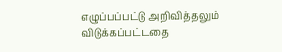எழுப்பப்பட்டு அறிவித்தலும் விடுக்கப்பட்டதை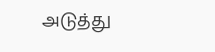அடுத்து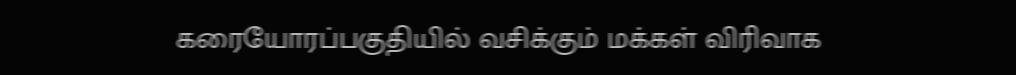கரையோரப்பகுதியில் வசிக்கும் மக்கள் விரிவாக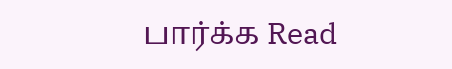பார்க்க Read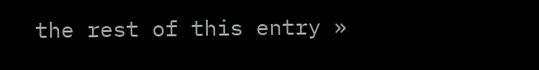the rest of this entry »